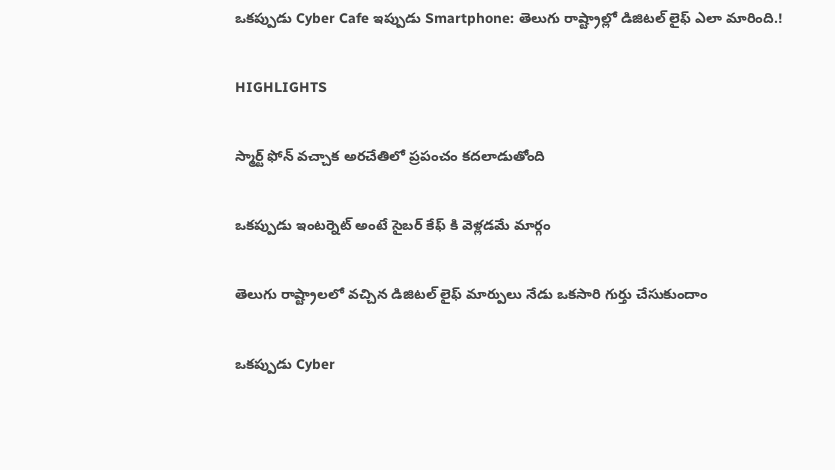ఒకప్పుడు Cyber Cafe ఇప్పుడు Smartphone: తెలుగు రాష్ట్రాల్లో డిజిటల్ లైఫ్ ఎలా మారింది.!

HIGHLIGHTS

స్మార్ట్ ఫోన్ వచ్చాక అరచేతిలో ప్రపంచం కదలాడుతోంది

ఒకప్పుడు ఇంటర్నెట్ అంటే సైబర్ కేఫ్‌ కి వెళ్లడమే మార్గం

తెలుగు రాష్ట్రాలలో వచ్చిన డిజిటల్ లైఫ్ మార్పులు నేడు ఒకసారి గుర్తు చేసుకుందాం

ఒకప్పుడు Cyber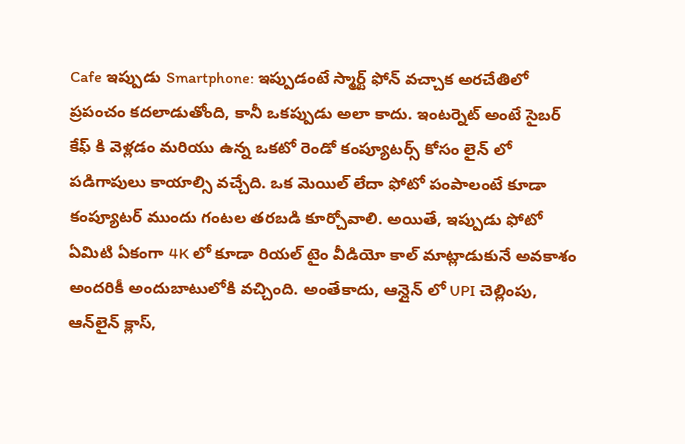Cafe ఇప్పుడు Smartphone: ఇప్పుడంటే స్మార్ట్ ఫోన్ వచ్చాక అరచేతిలో ప్రపంచం కదలాడుతోంది, కానీ ఒకప్పుడు అలా కాదు. ఇంటర్నెట్ అంటే సైబర్ కేఫ్‌ కి వెళ్లడం మరియు ఉన్న ఒకటో రెండో కంప్యూటర్స్ కోసం లైన్ లో పడిగాపులు కాయాల్సి వచ్చేది. ఒక మెయిల్ లేదా ఫోటో పంపాలంటే కూడా కంప్యూటర్ ముందు గంటల తరబడి కూర్చోవాలి. అయితే, ఇప్పుడు ఫోటో ఏమిటి ఏకంగా 4K లో కూడా రియల్ టైం వీడియో కాల్ మాట్లాడుకునే అవకాశం అందరికీ అందుబాటులోకి వచ్చింది. అంతేకాదు, ఆన్లైన్ లో UPI చెల్లింపు, ఆన్‌లైన్ క్లాస్,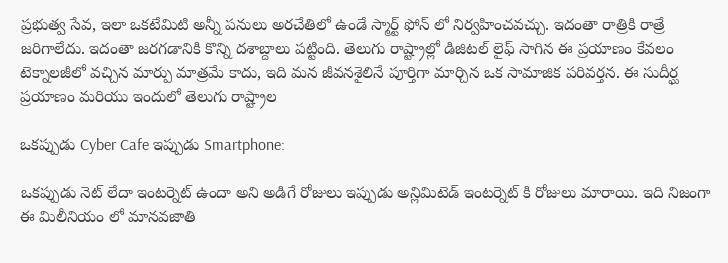ప్రభుత్వ సేవ, ఇలా ఒకటేమిటి అన్నీ పనులు అరచేతిలో ఉండే స్మార్ట్‌ ఫోన్‌ లో నిర్వహించవచ్చు. ఇదంతా రాత్రికి రాత్రే జరిగాలేదు. ఇదంతా జరగడానికి కొన్ని దశాబ్దాలు పట్టింది. తెలుగు రాష్ట్రాల్లో డిజిటల్ లైఫ్ సాగిన ఈ ప్రయాణం కేవలం టెక్నాలజీలో వచ్చిన మార్పు మాత్రమే కాదు, ఇది మన జీవనశైలినే పూర్తిగా మార్చిన ఒక సామాజిక పరివర్తన. ఈ సుదీర్ఘ ప్రయాణం మరియు ఇందులో తెలుగు రాష్ట్రాల

ఒకప్పుడు Cyber Cafe ఇప్పుడు Smartphone:

ఒకప్పుడు నెట్ లేదా ఇంటర్నెట్ ఉందా అని అడిగే రోజులు ఇప్పుడు అన్లిమిటెడ్ ఇంటర్నెట్ కి రోజులు మారాయి. ఇది నిజంగా ఈ మిలీనియం లో మానవజాతి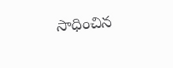సాధించిన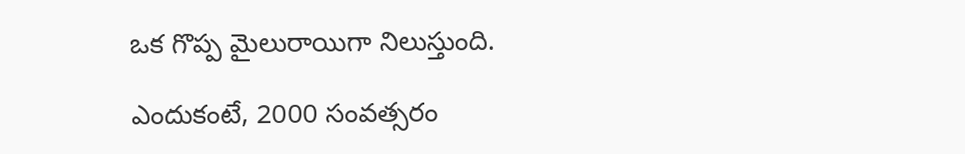ఒక గొప్ప మైలురాయిగా నిలుస్తుంది.

ఎందుకంటే, 2000 సంవత్సరం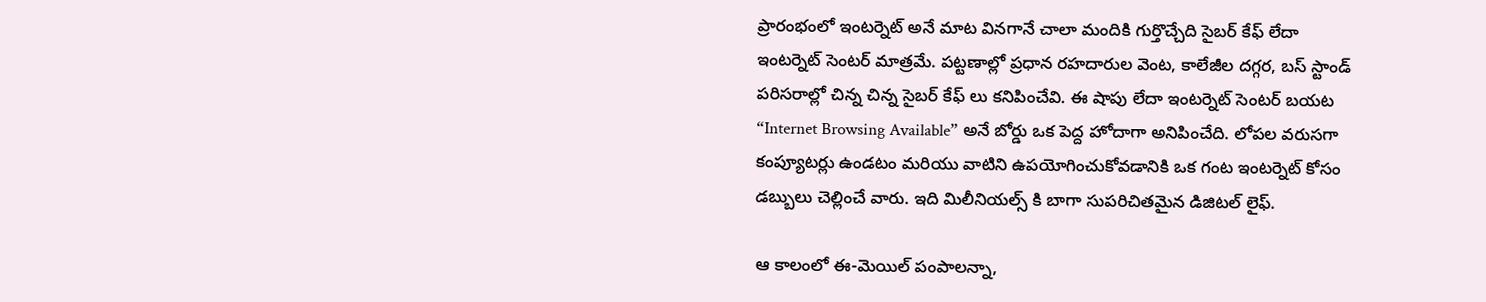ప్రారంభంలో ఇంటర్నెట్ అనే మాట వినగానే చాలా మందికి గుర్తొచ్చేది సైబర్ కేఫ్ లేదా ఇంటర్నెట్ సెంటర్ మాత్రమే. పట్టణాల్లో ప్రధాన రహదారుల వెంట, కాలేజీల దగ్గర, బస్‌ స్టాండ్ పరిసరాల్లో చిన్న చిన్న సైబర్ కేఫ్‌ లు కనిపించేవి. ఈ షాపు లేదా ఇంటర్నెట్ సెంటర్ బయట “Internet Browsing Available” అనే బోర్డు ఒక పెద్ద హోదాగా అనిపించేది. లోపల వరుసగా కంప్యూటర్లు ఉండటం మరియు వాటిని ఉపయోగించుకోవడానికి ఒక గంట ఇంటర్నెట్ కోసం డబ్బులు చెల్లించే వారు. ఇది మిలీనియల్స్ కి బాగా సుపరిచితమైన డిజిటల్ లైఫ్.

ఆ కాలంలో ఈ-మెయిల్ పంపాలన్నా,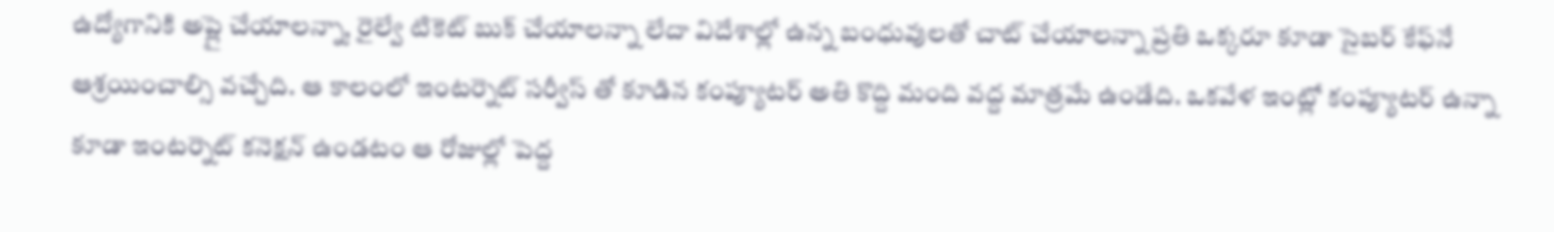ఉద్యోగానికి అప్లై చేయాలన్నా, రైల్వే టికెట్ బుక్ చేయాలన్నా లేదా విదేశాల్లో ఉన్న బంధువులతో చాట్ చేయాలన్నా ప్రతి ఒక్కరూ కూడా సైబర్ కేఫ్‌నే ఆశ్రయించాల్సి వచ్చేది. ఆ కాలంలో ఇంటర్నెట్ సర్వీస్ తో కూడిన కంప్యూటర్ అతి కొద్ది మంది వద్ద మాత్రమే ఉండేది. ఒకవేళ ఇంట్లో కంప్యూటర్ ఉన్నా కూడా ఇంటర్నెట్ కనెక్షన్ ఉండటం ఆ రోజుల్లో పెద్ద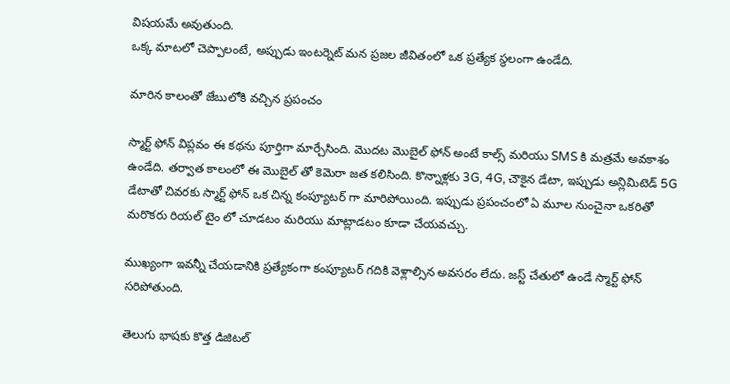విషయమే అవుతుంది.
ఒక్క మాటలో చెప్పాలంటే, అప్పుడు ఇంటర్నెట్ మన ప్రజల జీవితంలో ఒక ప్రత్యేక స్థలంగా ఉండేది.

మారిన కాలంతో జేబులోకి వచ్చిన ప్రపంచం

స్మార్ట్‌ ఫోన్ విప్లవం ఈ కథను పూర్తిగా మార్చేసింది. మొదట మొబైల్ ఫోన్ అంటే కాల్స్ మరియు SMS కి మత్రమే అవకాశం ఉండేది. తర్వాత కాలంలో ఈ మొబైల్ తో కెమెరా జత కలిసింది. కొన్నాళ్లకు 3G, 4G, చౌకైన డేటా, ఇప్పుడు అన్లిమిటెడ్ 5G డేటాతో చివరకు స్మార్ట్‌ ఫోన్ ఒక చిన్న కంప్యూటర్‌ గా మారిపోయింది. ఇప్పుడు ప్రపంచంలో ఏ మూల నుంచైనా ఒకరితో మరొకరు రియల్ టైం లో చూడటం మరియు మాట్లాడటం కూడా చేయవచ్చు.

ముఖ్యంగా ఇవన్నీ చేయడానికి ప్రత్యేకంగా కంప్యూటర్ గదికి వెళ్లాల్సిన అవసరం లేదు. జస్ట్ చేతులో ఉండే స్మార్ట్ ఫోన్ సరిపోతుంది.

తెలుగు భాషకు కొత్త డిజిటల్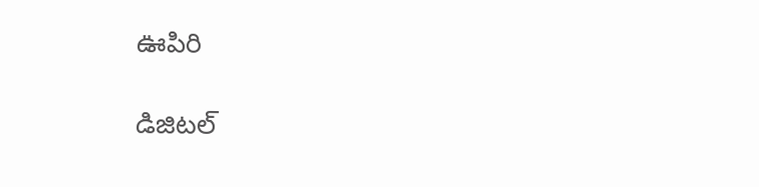ఊపిరి

డిజిటల్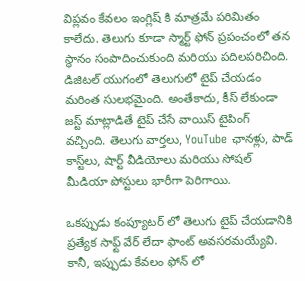విప్లవం కేవలం ఇంగ్లిష్‌ కి మాత్రమే పరిమితం కాలేదు. తెలుగు కూడా స్మార్ట్‌ ఫోన్ ప్రపంచంలో తన స్థానం సంపాదించుకుంది మరియు పదిలపరిచింది. డిజిటల్ యుగంలో తెలుగులో టైప్ చేయడం మరింత సులభమైంది. అంతేకాదు, కీస్ లేకుండా జస్ట్ మాట్లాడితే టైప్ చేసే వాయిస్ టైపింగ్ వచ్చింది. తెలుగు వార్తలు, YouTube ఛానళ్లు, పాడ్‌ కాస్ట్‌లు, షార్ట్ వీడియోలు మరియు సోషల్ మీడియా పోస్టులు భారీగా పెరిగాయి.

ఒకప్పుడు కంప్యూటర్‌ లో తెలుగు టైప్ చేయడానికి ప్రత్యేక సాఫ్ట్‌ వేర్ లేదా ఫాంట్ అవసరమయ్యేవి. కానీ, ఇప్పుడు కేవలం ఫోన్‌ లో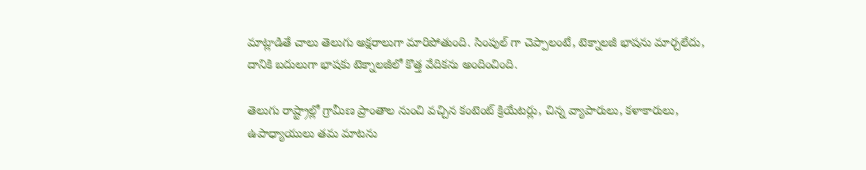మాట్లాడితే చాలు తెలుగు అక్షరాలుగా మారిపోతుంది. సింపుల్ గా చెప్పాలంటే, టెక్నాలజీ భాషను మార్చలేదు, దానికి బదులుగా భాషకు టెక్నాలజీలో కొత్త వేదికను అందించింది.

తెలుగు రాష్ట్రాల్లో గ్రామీణ ప్రాంతాల నుంచి వచ్చిన కంటెంట్ క్రియేటర్లు, చిన్న వ్యాపారులు, కళాకారులు, ఉపాధ్యాయులు తమ మాటను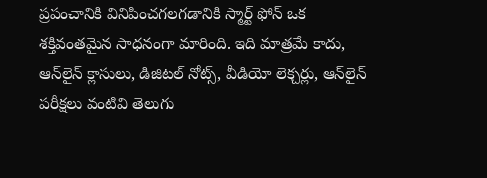ప్రపంచానికి వినిపించగలగడానికి స్మార్ట్‌ ఫోన్ ఒక శక్తివంతమైన సాధనంగా మారింది. ఇది మాత్రమే కాదు, ఆన్‌లైన్ క్లాసులు, డిజిటల్ నోట్స్, వీడియో లెక్చర్లు, ఆన్‌లైన్ పరీక్షలు వంటివి తెలుగు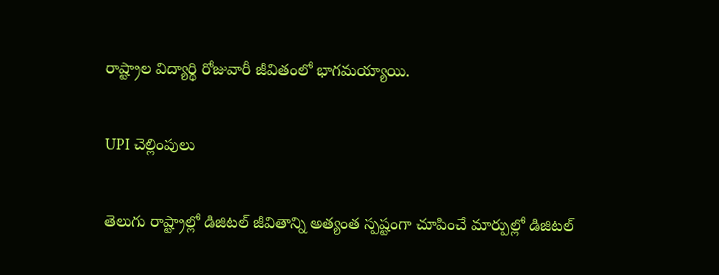రాష్ట్రాల విద్యార్థి రోజువారీ జీవితంలో భాగమయ్యాయి.

UPI చెల్లింపులు

తెలుగు రాష్ట్రాల్లో డిజిటల్ జీవితాన్ని అత్యంత స్పష్టంగా చూపించే మార్పుల్లో డిజిటల్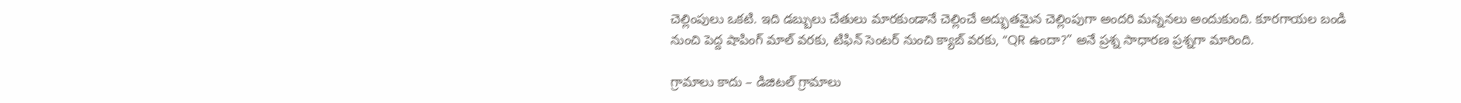చెల్లింపులు ఒకటి. ఇది డబ్బులు చేతులు మారకుండానే చెల్లించే అద్భుతమైన చెల్లింపుగా అందరి మన్ననలు అందుకుంది. కూరగాయల బండి నుంచి పెద్ద షాపింగ్ మాల్ వరకు, టిఫిన్ సెంటర్ నుంచి క్యాబ్ వరకు, “QR ఉందా?” అనే ప్రశ్న సాధారణ ప్రశ్నగా మారింది.

గ్రామాలు కాదు – డిజిటల్ గ్రామాలు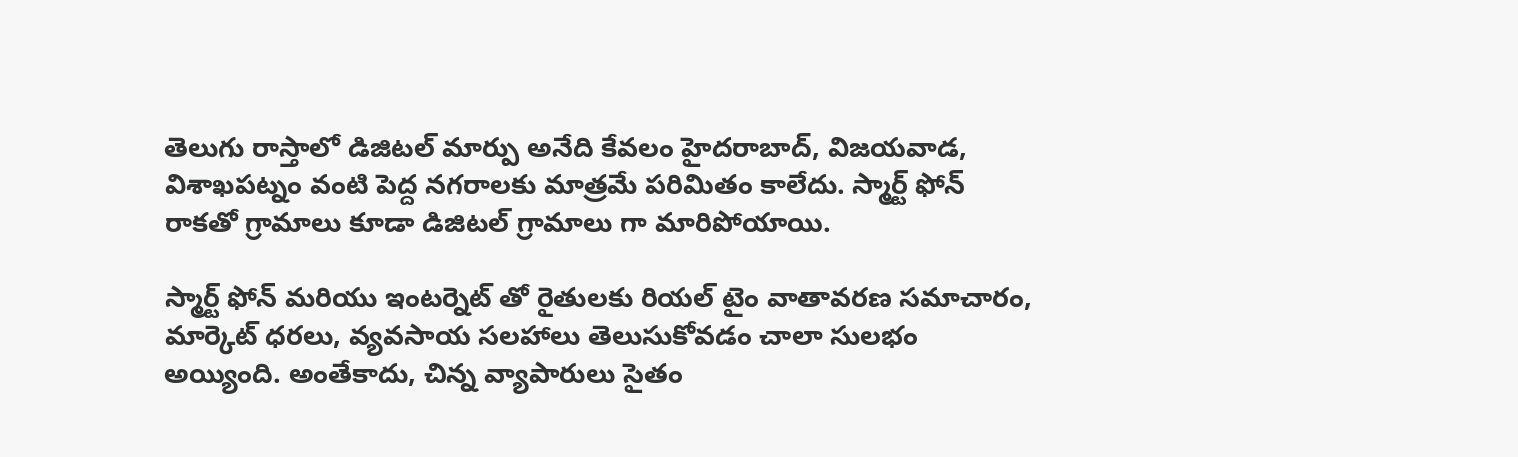తెలుగు రాస్తాలో డిజిటల్ మార్పు అనేది కేవలం హైదరాబాద్, విజయవాడ, విశాఖపట్నం వంటి పెద్ద నగరాలకు మాత్రమే పరిమితం కాలేదు. స్మార్ట్ ఫోన్ రాకతో గ్రామాలు కూడా డిజిటల్ గ్రామాలు గా మారిపోయాయి.

స్మార్ట్ ఫోన్ మరియు ఇంటర్నెట్ తో రైతులకు రియల్ టైం వాతావరణ సమాచారం, మార్కెట్ ధరలు, వ్యవసాయ సలహాలు తెలుసుకోవడం చాలా సులభం అయ్యింది. అంతేకాదు, చిన్న వ్యాపారులు సైతం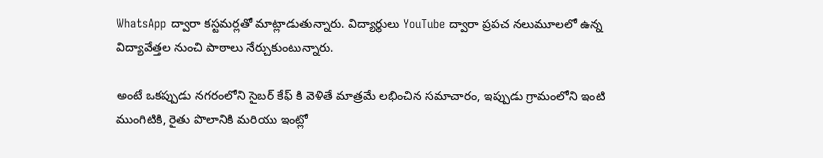WhatsApp ద్వారా కస్టమర్లతో మాట్లాడుతున్నారు. విద్యార్థులు YouTube ద్వారా ప్రపచ నలుమూలలో ఉన్న విద్యావేత్తల నుంచి పాఠాలు నేర్చుకుంటున్నారు.

అంటే ఒకప్పుడు నగరంలోని సైబర్ కేఫ్ కి వెళితే మాత్రమే లభించిన సమాచారం, ఇప్పుడు గ్రామంలోని ఇంటి ముంగిటికి, రైతు పొలానికి మరియు ఇంట్లో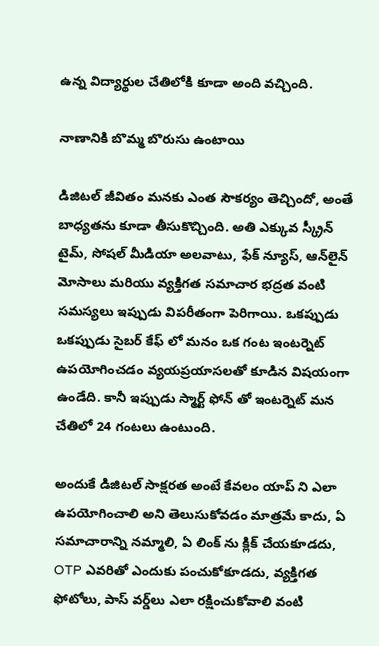ఉన్న విద్యార్థుల చేతిలోకి కూడా అంది వచ్చింది.

నాణానికి బొమ్మ బొరుసు ఉంటాయి

డిజిటల్ జీవితం మనకు ఎంత సౌకర్యం తెచ్చిందో, అంతే బాధ్యతను కూడా తీసుకొచ్చింది. అతి ఎక్కువ స్క్రీన్ టైమ్, సోషల్ మీడియా అలవాటు, ఫేక్ న్యూస్, ఆన్‌లైన్ మోసాలు మరియు వ్యక్తిగత సమాచార భద్రత వంటి సమస్యలు ఇప్పుడు విపరీతంగా పెరిగాయి. ఒకప్పుడు ఒకప్పుడు సైబర్ కేఫ్‌ లో మనం ఒక గంట ఇంటర్నెట్ ఉపయోగించడం వ్యయప్రయాసలతో కూడిన విషయంగా ఉండేది. కానీ ఇప్పుడు స్మార్ట్ ఫోన్ తో ఇంటర్నెట్ మన చేతిలో 24 గంటలు ఉంటుంది.

అందుకే డిజిటల్ సాక్షరత అంటే కేవలం యాప్ ని ఎలా ఉపయోగించాలి అని తెలుసుకోవడం మాత్రమే కాదు, ఏ సమాచారాన్ని నమ్మాలి, ఏ లింక్‌ ను క్లిక్ చేయకూడదు, OTP ఎవరితో ఎందుకు పంచుకోకూడదు, వ్యక్తిగత ఫోటోలు, పాస్‌ వర్డ్‌లు ఎలా రక్షించుకోవాలి వంటి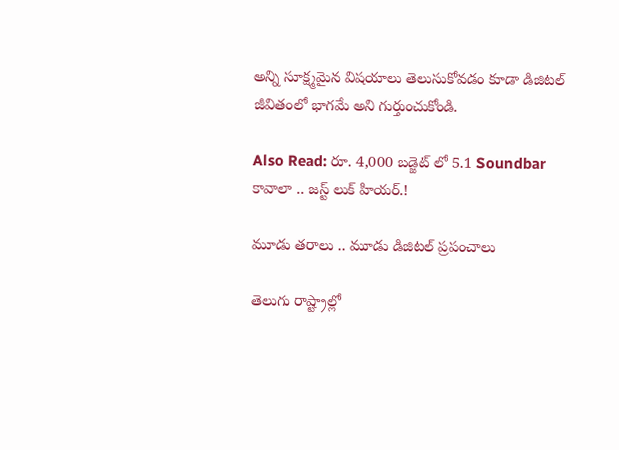అన్ని సూక్ష్మమైన విషయాలు తెలుసుకోవడం కూడా డిజిటల్ జీవితంలో భాగమే అని గుర్తుంచుకోండి.

Also Read: రూ. 4,000 బడ్జెట్ లో 5.1 Soundbar కావాలా .. జస్ట్ లుక్ హియర్.!

మూడు తరాలు .. మూడు డిజిటల్ ప్రపంచాలు

తెలుగు రాష్ట్రాల్లో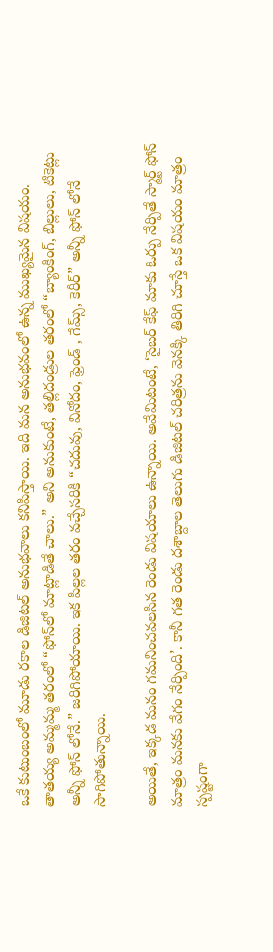ఒకే కుటుంబంలో మూడు రకాల డిజిటల్ అనుభవాలు కనిపిస్తాయి. ఇది మన అనుభవంలో ఉన్న ముఖ్యమైన విషయం. తాతయ్య అమ్మమ్మ తరంలో “ఫోన్‌లో మాట్లాడితే చాలు.” అని అనుకుంటే, తల్లిదండ్రుల తరంలో “బ్యాంకింగ్, బిల్లులు, టికెట్లు అన్నీ ఫోన్‌ లోనే.” జరిగిపోయాయి. ఇక పిల్లల తరం వచ్చేసరికి “చదువు, వినోదం, ఫ్రెండ్ , గేమ్స్, కెరీర్” అన్నీ ఫోన్‌ లోనే సాగిపోతున్నాయి.

అయితే, ఇక్కడ మనం గమనించవలసిన రెండు విషయాలు ఉన్నాయి. అవేమిటంటే, ‘సైబర్ కేఫ్ మాకు ఓర్పు నేర్పితే స్మార్ట్ ఫోన్ మాత్రం మనకు వేగం నేర్పింది’. కానీ గత రెండు దశాబ్దాల తెలుగు డిజిటల్ చరిత్రను వెనక్కి తిరిగి చూస్తే ఒక విషయం మాత్రం స్పష్టంగా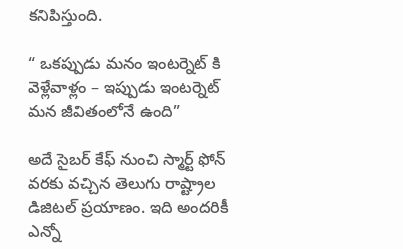కనిపిస్తుంది.

“ ఒకప్పుడు మనం ఇంటర్నెట్‌ కి వెళ్లేవాళ్లం – ఇప్పుడు ఇంటర్నెట్ మన జీవితంలోనే ఉంది”

అదే సైబర్ కేఫ్ నుంచి స్మార్ట్ ఫోన్ వరకు వచ్చిన తెలుగు రాష్ట్రాల డిజిటల్ ప్రయాణం. ఇది అందరికీ ఎన్నో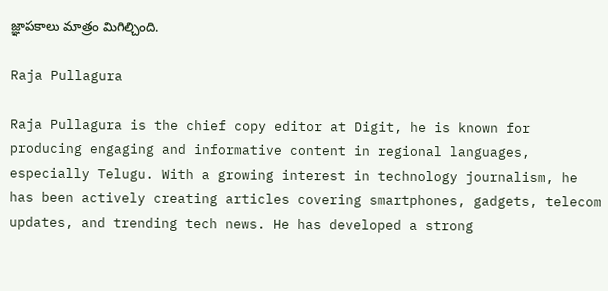జ్ఞాపకాలు మాత్రం మిగిల్చింది.

Raja Pullagura

Raja Pullagura is the chief copy editor at Digit, he is known for producing engaging and informative content in regional languages, especially Telugu. With a growing interest in technology journalism, he has been actively creating articles covering smartphones, gadgets, telecom updates, and trending tech news. He has developed a strong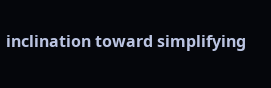inclination toward simplifying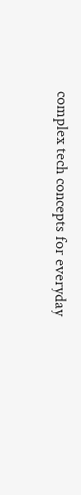complex tech concepts for everyday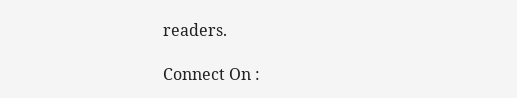readers.

Connect On :